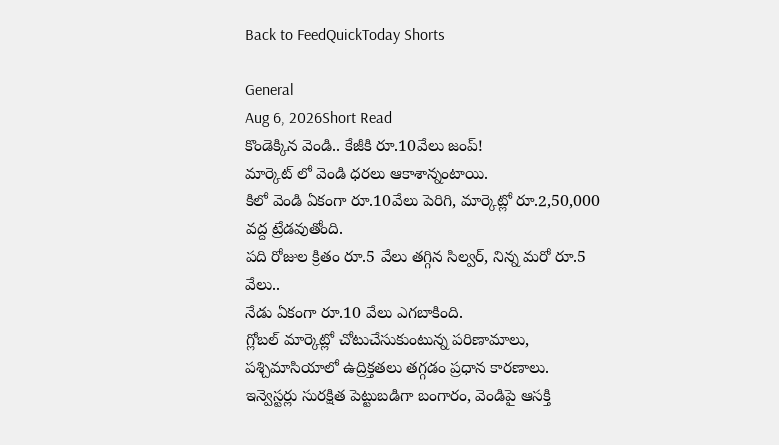Back to FeedQuickToday Shorts

General
Aug 6, 2026Short Read
కొండెక్కిన వెండి.. కేజీకి రూ.10వేలు జంప్!
మార్కెట్ లో వెండి ధరలు ఆకాశాన్నంటాయి.
కిలో వెండి ఏకంగా రూ.10వేలు పెరిగి, మార్కెట్లో రూ.2,50,000 వద్ద ట్రేడవుతోంది.
పది రోజుల క్రితం రూ.5 వేలు తగ్గిన సిల్వర్, నిన్న మరో రూ.5 వేలు..
నేడు ఏకంగా రూ.10 వేలు ఎగబాకింది.
గ్లోబల్ మార్కెట్లో చోటుచేసుకుంటున్న పరిణామాలు, పశ్చిమాసియాలో ఉద్రిక్తతలు తగ్గడం ప్రధాన కారణాలు.
ఇన్వెస్టర్లు సురక్షిత పెట్టుబడిగా బంగారం, వెండిపై ఆసక్తి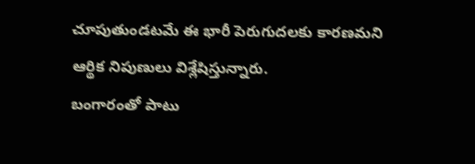చూపుతుండటమే ఈ భారీ పెరుగుదలకు కారణమని ఆర్థిక నిపుణులు విశ్లేషిస్తున్నారు.
బంగారంతో పాటు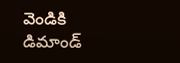వెండికి డిమాండ్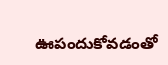ఊపందుకోవడంతో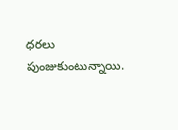ధరలు పుంజుకుంటున్నాయి.